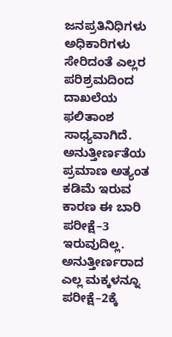ಜನಪ್ರತಿನಿಧಿಗಳು ಅಧಿಕಾರಿಗಳು ಸೇರಿದಂತೆ ಎಲ್ಲರ ಪರಿಶ್ರಮದಿಂದ ದಾಖಲೆಯ ಫಲಿತಾಂಶ ಸಾಧ್ಯವಾಗಿದೆ. ಅನುತ್ತೀರ್ಣತೆಯ ಪ್ರಮಾಣ ಅತ್ಯಂತ ಕಡಿಮೆ ಇರುವ ಕಾರಣ ಈ ಬಾರಿ ಪರೀಕ್ಷೆ–3 ಇರುವುದಿಲ್ಲ. ಅನುತ್ತೀರ್ಣರಾದ ಎಲ್ಲ ಮಕ್ಕಳನ್ನೂ ಪರೀಕ್ಷೆ–2ಕ್ಕೆ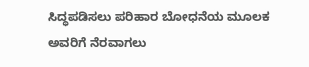ಸಿದ್ಧಪಡಿಸಲು ಪರಿಹಾರ ಬೋಧನೆಯ ಮೂಲಕ ಅವರಿಗೆ ನೆರವಾಗಲು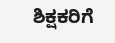ಶಿಕ್ಷಕರಿಗೆ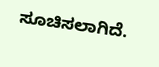ಸೂಚಿಸಲಾಗಿದೆ.